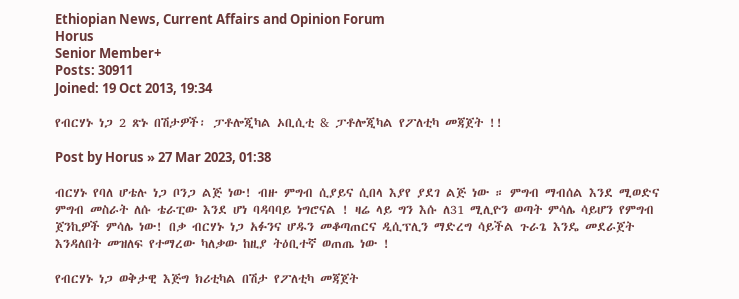Ethiopian News, Current Affairs and Opinion Forum
Horus
Senior Member+
Posts: 30911
Joined: 19 Oct 2013, 19:34

የብርሃኑ ነጋ 2 ጽኑ በሽታዎች፡ ፓቶሎጂካል ኦቢሲቲ & ፓቶሎጂካል የፖለቲካ መጃጀት !!

Post by Horus » 27 Mar 2023, 01:38

ብርሃኑ የባለ ሆቴሉ ነጋ ቦንጋ ልጅ ነው! ብዙ ምግብ ሲያይና ሲበላ እያየ ያደገ ልጅ ነው ። ምግብ ማብሰል እንደ ሚወድና ምግብ መስራት ለሱ ቴራፒው እንደ ሆነ ባዳባባይ ነግሮናል ! ዛሬ ላይ ግን እሱ ለ31 ሚሊዮን ወጣት ምሳሌ ሳይሆን የምግብ ጀንኪዎች ምሳሌ ነው! በቃ ብርሃኑ ነጋ አፉንና ሆዱን መቆጣጠርና ዲሲፕሊን ማድረግ ሳይችል ጉራጌ እንዴ መደራጀት እንዳለበት መዝለፍ የተማረው ካለቃው ከዚያ ትዕቢተኛ ወጠጤ ነው !

የብርሃኑ ነጋ ወቅታዊ እጅግ ክሪቲካል በሽታ የፖለቲካ መጃጀት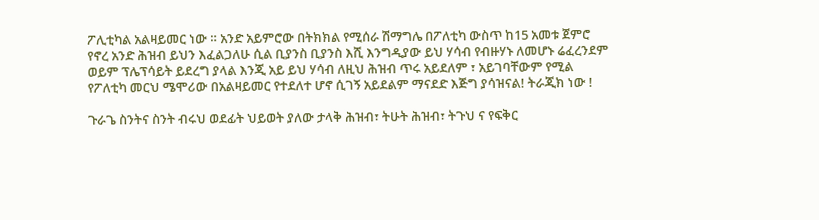ፖሊቲካል አልዛይመር ነው ። አንድ አይምሮው በትክክል የሚሰራ ሽማግሌ በፖለቲካ ውስጥ ከ15 አመቱ ጀምሮ የኖረ አንድ ሕዝብ ይህን እፈልጋለሁ ሲል ቢያንስ ቢያንስ እሺ እንግዲያው ይህ ሃሳብ የብዙሃኑ ለመሆኑ ሬፈረንደም ወይም ፕሌፕሳይት ይደረግ ያላል እንጂ አይ ይህ ሃሳብ ለዚህ ሕዝብ ጥሩ አይደለም ፣ አይገባቸውም የሚል የፖለቲካ መርህ ሜሞሪው በአልዛይመር የተደለተ ሆኖ ሲገኝ አይደልም ማናደድ እጅግ ያሳዝናል! ትራጂክ ነው !

ጉራጌ ስንትና ስንት ብሩህ ወደፊት ህይወት ያለው ታላቅ ሕዝብ፣ ትሁት ሕዝብ፣ ትጉህ ና የፍቅር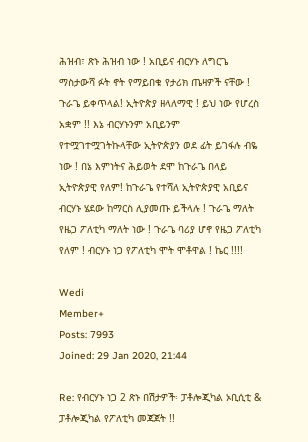ሕዝብ፣ ጽኑ ሕዝብ ነው ! አቢይና ብርሃኑ ለግርጌ ማስታውሻ ፉት ኖት የማይበቁ የታሪክ ጤዛዎች ናቸው ! ጉራጌ ይቀጥላል! ኢትዮጵያ ዘላለማዊ ! ይህ ነው የሆረስ አቋም !! እኔ ብርሃኑንም አቢይንም የተሟገተሟገትኩላቸው ኢትዮጵያን ወደ ፊት ይገፋሉ ብዬ ነው ! በኔ እምነትና ሕይወት ደሞ ከጉራጌ በላይ ኢትዮጵያዊ የለም! ከጉራጌ የተሻለ ኢትዮጵያዊ አቢይና ብርሃኑ ሄደው ከማርስ ሊያመጡ ይችላሉ ! ጉራጌ ማለት የዜጋ ፖለቲካ ማለት ነው ! ጉራጌ ባሪያ ሆኖ የዜጋ ፖለቲካ የለም ! ብርሃኑ ነጋ የፖለቲካ ሞት ሞቶዋል ! ኬር !!!!

Wedi
Member+
Posts: 7993
Joined: 29 Jan 2020, 21:44

Re: የብርሃኑ ነጋ 2 ጽኑ በሽታዎች፡ ፓቶሎጂካል ኦቢሲቲ & ፓቶሎጂካል የፖለቲካ መጃጀት !!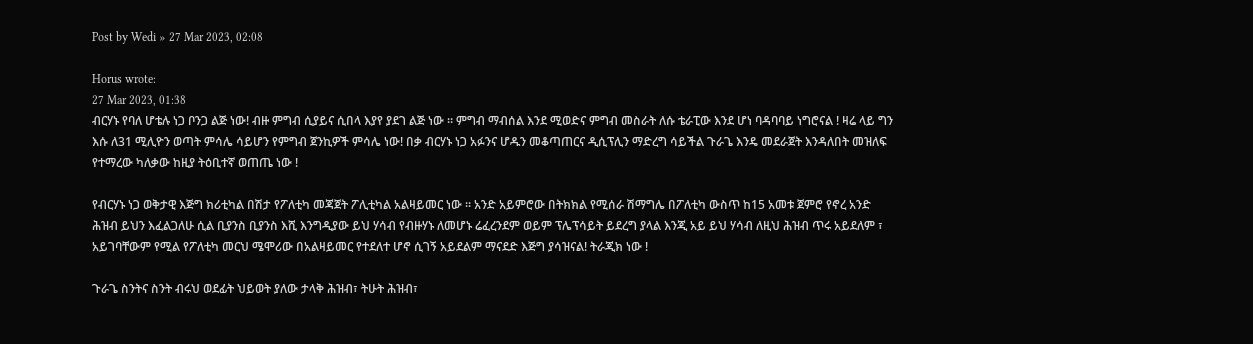Post by Wedi » 27 Mar 2023, 02:08

Horus wrote:
27 Mar 2023, 01:38
ብርሃኑ የባለ ሆቴሉ ነጋ ቦንጋ ልጅ ነው! ብዙ ምግብ ሲያይና ሲበላ እያየ ያደገ ልጅ ነው ። ምግብ ማብሰል እንደ ሚወድና ምግብ መስራት ለሱ ቴራፒው እንደ ሆነ ባዳባባይ ነግሮናል ! ዛሬ ላይ ግን እሱ ለ31 ሚሊዮን ወጣት ምሳሌ ሳይሆን የምግብ ጀንኪዎች ምሳሌ ነው! በቃ ብርሃኑ ነጋ አፉንና ሆዱን መቆጣጠርና ዲሲፕሊን ማድረግ ሳይችል ጉራጌ እንዴ መደራጀት እንዳለበት መዝለፍ የተማረው ካለቃው ከዚያ ትዕቢተኛ ወጠጤ ነው !

የብርሃኑ ነጋ ወቅታዊ እጅግ ክሪቲካል በሽታ የፖለቲካ መጃጀት ፖሊቲካል አልዛይመር ነው ። አንድ አይምሮው በትክክል የሚሰራ ሽማግሌ በፖለቲካ ውስጥ ከ15 አመቱ ጀምሮ የኖረ አንድ ሕዝብ ይህን እፈልጋለሁ ሲል ቢያንስ ቢያንስ እሺ እንግዲያው ይህ ሃሳብ የብዙሃኑ ለመሆኑ ሬፈረንደም ወይም ፕሌፕሳይት ይደረግ ያላል እንጂ አይ ይህ ሃሳብ ለዚህ ሕዝብ ጥሩ አይደለም ፣ አይገባቸውም የሚል የፖለቲካ መርህ ሜሞሪው በአልዛይመር የተደለተ ሆኖ ሲገኝ አይደልም ማናደድ እጅግ ያሳዝናል! ትራጂክ ነው !

ጉራጌ ስንትና ስንት ብሩህ ወደፊት ህይወት ያለው ታላቅ ሕዝብ፣ ትሁት ሕዝብ፣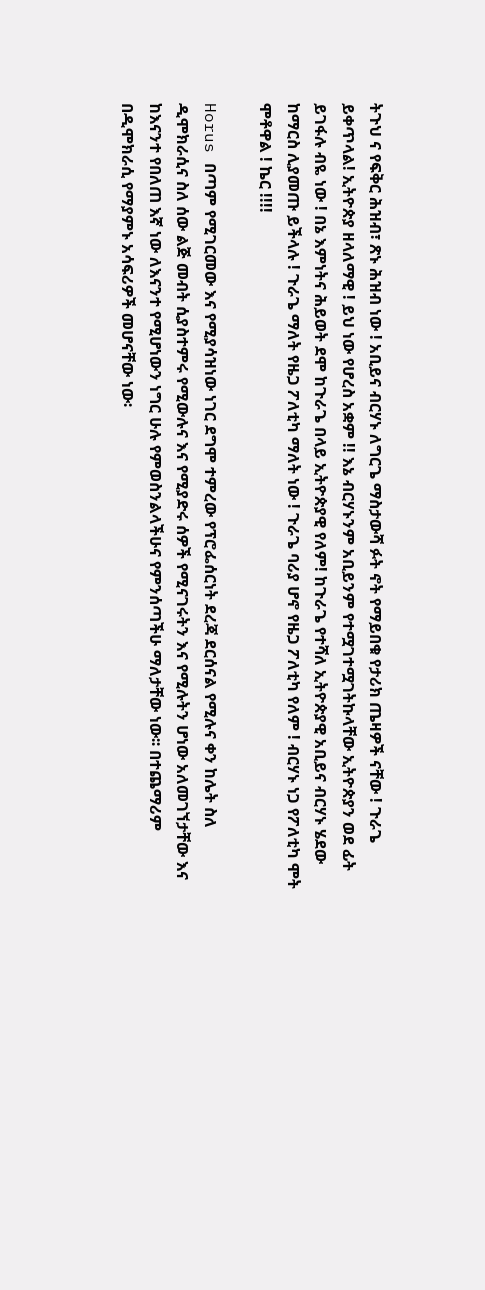ትጉህ ና የፍቅር ሕዝብ፣ ጽኑ ሕዝብ ነው ! አቢይና ብርሃኑ ለግርጌ ማስታውሻ ፉት ኖት የማይበቁ የታሪክ ጤዛዎች ናቸው ! ጉራጌ ይቀጥላል! ኢትዮጵያ ዘላለማዊ ! ይህ ነው የሆረስ አቋም !! እኔ ብርሃኑንም አቢይንም የተሟገተሟገትኩላቸው ኢትዮጵያን ወደ ፊት ይገፋሉ ብዬ ነው ! በኔ እምነትና ሕይወት ደሞ ከጉራጌ በላይ ኢትዮጵያዊ የለም! ከጉራጌ የተሻለ ኢትዮጵያዊ አቢይና ብርሃኑ ሄደው ከማርስ ሊያመጡ ይችላሉ ! ጉራጌ ማለት የዜጋ ፖለቲካ ማለት ነው ! ጉራጌ ባሪያ ሆኖ የዜጋ ፖለቲካ የለም ! ብርሃኑ ነጋ የፖለቲካ ሞት ሞቶዋል ! ኬር !!!!

Horus በጣም የሚገርመው እና የሚያሳዝነው ነገር ደግሞ ተምረው የፕሮፌሰርነት ደረጃ ደርሰናል የሚሉና ቀን ከሌት ስለ ዲሞክራሲና ስለ ሰው ልጅ መብት ሲያስተምሩ የሚውሉና እና የሚያድሩ ሰዎች የሚናገሩትን እና የሚሉትን ሆነው አለመገኘታቸው እና ከእናንተ የበለጠ እኛ ነው ለእናንተ የሚሆነውን ነግር ሁሉ የምወስንልላችሁና የምንሰጣችሁ ማለታቸው ነው፡፡ በተጨማሪም በዲሞክራሲ የማያምኑ አሳፍሪዎች መሆናቸው ነው፡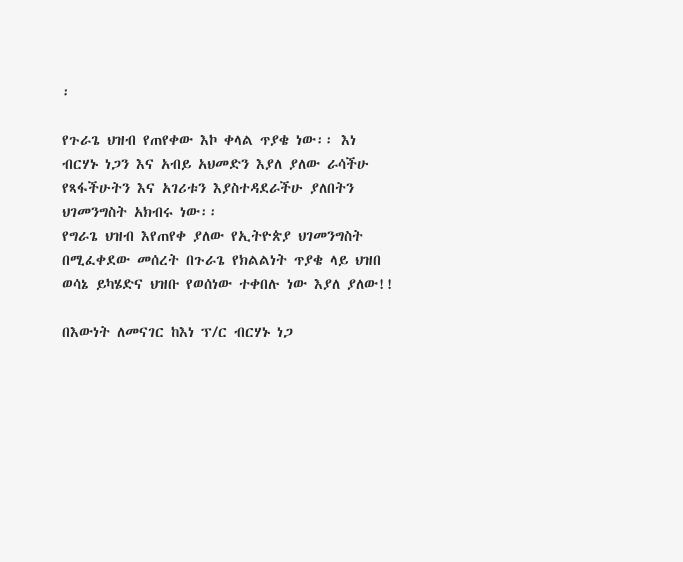፡

የጉራጌ ህዝብ የጠየቀው እኮ ቀላል ጥያቄ ነው፡፡ እነ ብርሃኑ ነጋን እና አብይ አህመድን እያለ ያለው ራሳችሁ የጻፋችሁትን እና አገሪቱን እያስተዳደራችሁ ያለበትን ህገመንግስት አክብሩ ነው፡፡
የግራጌ ህዝብ እየጠየቀ ያለው የኢትዮጵያ ህገመንግስት በሚፈቀደው መሰረት በጉራጌ የክልልነት ጥያቄ ላይ ህዝበ ወሳኔ ይካሄድና ህዝቡ የወሰነው ተቀበሉ ነው እያለ ያለው!!

በእውነት ለመናገር ከእነ ፕ/ር ብርሃኑ ነጋ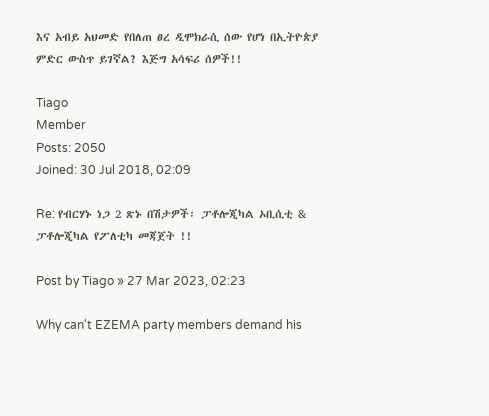እና አብይ አህመድ የበለጠ ፀረ ዲሞክራሲ ሰው የሆነ በኢትዮጵያ ምድር ውስጥ ይገኛል? እጅግ አሳፍሪ ሰዎች!!

Tiago
Member
Posts: 2050
Joined: 30 Jul 2018, 02:09

Re: የብርሃኑ ነጋ 2 ጽኑ በሽታዎች፡ ፓቶሎጂካል ኦቢሲቲ & ፓቶሎጂካል የፖለቲካ መጃጀት !!

Post by Tiago » 27 Mar 2023, 02:23

Why can't EZEMA party members demand his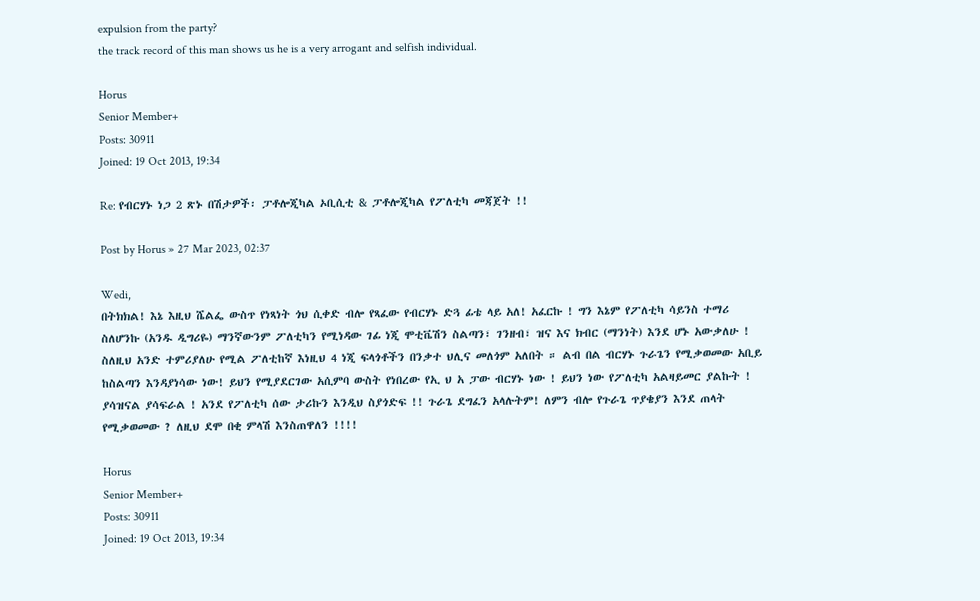expulsion from the party?
the track record of this man shows us he is a very arrogant and selfish individual.

Horus
Senior Member+
Posts: 30911
Joined: 19 Oct 2013, 19:34

Re: የብርሃኑ ነጋ 2 ጽኑ በሽታዎች፡ ፓቶሎጂካል ኦቢሲቲ & ፓቶሎጂካል የፖለቲካ መጃጀት !!

Post by Horus » 27 Mar 2023, 02:37

Wedi,
በትክክል! እኔ እዚህ ሼልፌ ውስጥ የነጻነት ጎህ ሲቀድ ብሎ የጻፈው የብርሃኑ ድጓ ፊቴ ላይ አለ! አፈርኩ ! ግን እኔም የፖለቲካ ሳይንስ ተማሪ ስለሆንኩ (አንዱ ዲግሪዬ) ማንኛውንም ፖለቲካን የሚነዳው ገፊ ነጂ ሞቲቬሽን ስልጣን፣ ገንዘብ፣ ዝና እና ክብር (ማንነት) እንደ ሆኑ አውቃለሁ ! ስለዚህ አንድ ተምሪያለሁ የሚል ፖለቲከኛ እነዚህ 4 ነጂ ፍላጎቶችን በንቃተ ህሊና መለጎም አለበት ። ልብ በል ብርሃኑ ጉራጌን የሚቃወመው አቢይ ከስልጣን እንዳያነሳው ነው! ይህን የሚያደርገው አሲምባ ውስት የነበረው የኢ ህ አ ፓው ብርሃኑ ነው ! ይህን ነው የፖለቲካ አልዛይመር ያልኩት ! ያሳዝናል ያሳፍራል ! አንደ የፖለቲካ ሰው ታሪኩን እንዲህ ስያጎድፍ !! ጉራጌ ደግፈን አላሉትም! ለምን ብሎ የጉራጌ ጥያቄያን እንደ ጠላት የሚቃወመው ? ለዚህ ደሞ በቂ ምላሽ እንስጠዋለን !!!!

Horus
Senior Member+
Posts: 30911
Joined: 19 Oct 2013, 19:34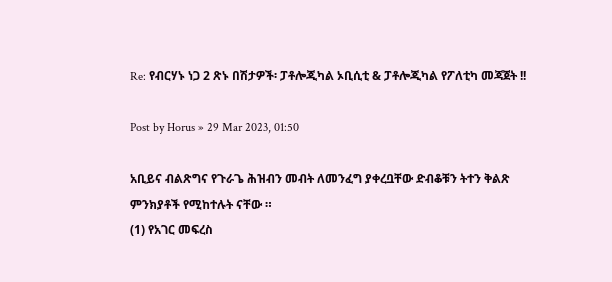Re: የብርሃኑ ነጋ 2 ጽኑ በሽታዎች፡ ፓቶሎጂካል ኦቢሲቲ & ፓቶሎጂካል የፖለቲካ መጃጀት !!

Post by Horus » 29 Mar 2023, 01:50

አቢይና ብልጽግና የጉራጌ ሕዝብን መብት ለመንፈግ ያቀረቧቸው ድብቆቹን ትተን ቅልጽ ምንክያቶች የሚከተሉት ናቸው ።
(1) የአገር መፍረስ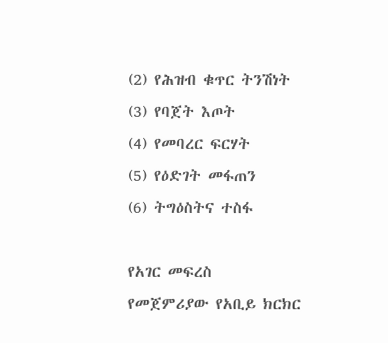(2) የሕዝብ ቁጥር ትንሽነት
(3) የባጀት እጦት
(4) የመባረር ፍርሃት
(5) የዕድገት መፋጠን
(6) ትግዕስትና ተስፋ

የአገር መፍረስ
የመጀምሪያው የአቢይ ክርክር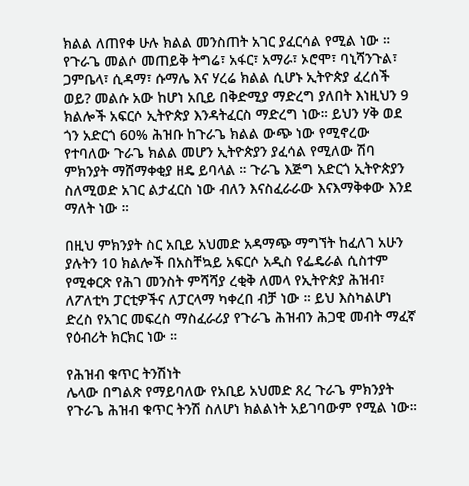ክልል ለጠየቀ ሁሉ ክልል መንስጠት አገር ያፈርሳል የሚል ነው ። የጉራጌ መልሶ መጠይቅ ትግሬ፣ አፋር፣ አማራ፣ ኦሮሞ፣ ባኒሻንጉል፣ ጋምቤላ፣ ሲዳማ፣ ሱማሌ እና ሃረሬ ክልል ሲሆኑ ኢትዮጵያ ፈረሰች ወይ? መልሱ አው ከሆነ አቢይ በቅድሚያ ማድረግ ያለበት እነዚህን 9 ክልሎች አፍርሶ ኢትዮጵያ እንዳትፈርስ ማድረግ ነው። ይህን ሃቅ ወደ ጎን አድርጎ 60% ሕዝቡ ከጉራጌ ክልል ውጭ ነው የሚኖረው የተባለው ጉራጌ ክልል መሆን ኢትዮጵያን ያፈሳል የሚለው ሽባ ምክንያት ማሸማቀቂያ ዘዴ ይባላል ። ጉራጌ እጅግ አድርጎ ኢትዮጵያን ስለሚወድ አገር ልታፈርስ ነው ብለን እናስፈራራው እናእማቅቀው እንደ ማለት ነው ።

በዚህ ምክንያት ስር አቢይ አህመድ አዳማጭ ማግኘት ከፈለገ አሁን ያሉትን 10 ክልሎች በአስቸኳይ አፍርሶ አዲስ የፌዴራል ሲስተም የሚቀርጽ የሕገ መንስት ምሻሻያ ረቂቅ ለመላ የኢትዮጵያ ሕዝብ፣ ለፖለቲካ ፓርቲዎችና ለፓርላማ ካቀረበ ብቻ ነው ። ይህ እስካልሆነ ድረስ የአገር መፍረስ ማስፈራሪያ የጉራጌ ሕዝብን ሕጋዊ መብት ማፈኛ የዕብሪት ክርክር ነው ።

የሕዝብ ቁጥር ትንሽነት
ሌላው በግልጽ የማይባለው የአቢይ አህመድ ጸረ ጉራጌ ምክንያት የጉራጌ ሕዝብ ቁጥር ትንሽ ስለሆነ ክልልነት አይገባውም የሚል ነው።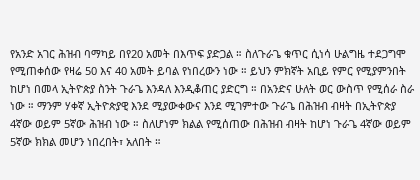የአንድ አገር ሕዝብ ባማካይ በየ20 አመት በእጥፍ ያድጋል ። ስለጉራጌ ቁጥር ሲነሳ ሁልግዜ ተደጋግሞ የሚጠቀሰው የዛሬ 50 እና 40 አመት ይባል የነበረውን ነው ። ይህን ምክኛት አቢይ የምር የሚያምንበት ከሆነ በመላ ኢትዮጵያ ስንት ጉራጌ እንዳለ እንዲቆጠር ያድርግ ። በአንድና ሁለት ወር ውስጥ የሚሰራ ስራ ነው ። ማንም ሃቀኛ ኢትዮጵያዊ እንደ ሚያውቀውና እንደ ሚገምተው ጉራጌ በሕዝብ ብዛት በኢትዮጵያ 4ኛው ወይም 5ኛው ሕዝብ ነው ። ስለሆነም ክልል የሚሰጠው በሕዝብ ብዛት ከሆነ ጉራጌ 4ኛው ወይም 5ኛው ክክል መሆን ነበረበት፣ አለበት ።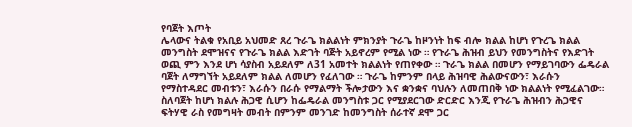የባጀት እጦት
ሌላውና ትልቁ የአቢይ አህመድ ጸረ ጉራጌ ክልልነት ምክንያት ጉራጌ ከዞንነት ከፍ ብሎ ክልል ከሆነ የጉረጌ ክልል መንግስት ደሞዝናና የጉራጌ ክልል እድገት ባጅት አይኖረም የሚል ነው ። የጉራጌ ሕዝብ ይህን የመንግስትና የእድገት ወጪ ምን እንደ ሆነ ሳያስብ አይደለም ለ31 አመተት ክልልነት የጠየቀው ። ጉራጌ ክልል በመሆን የማይገባውን ፌዴራል ባጀት ለማግኘት አይደለም ክልል ለመሆን የፈለገው ። ጉራጌ ከምንም በላይ ሕዝባዊ ሕልውናውን፣ እራሱን የማስተዳደር መብቱን፣ እራሱን በራሱ የማልማት ችሎታውን እና ቋንቋና ባህሉን ለመጠበቅ ነው ክልልነት የሚፈልገው። ስለባጀት ከሆነ ክልሉ ሕጋዊ ሲሆን ከፌዴራል መንግስቱ ጋር የሚያደርገው ድርድር እንጂ የጉራጌ ሕዝብን ሕጋዊና ፍትሃዊ ራስ የመግዛት መብት በምንም መንገድ ከመንግስት ሰራተኛ ደሞ ጋር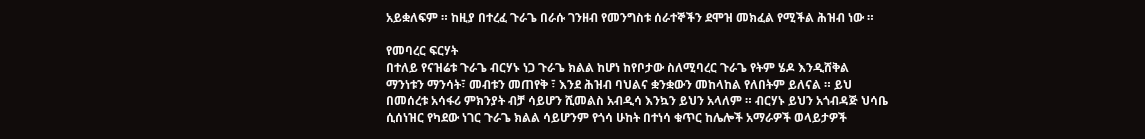አይቋለፍም ። ከዚያ በተረፈ ጉራጌ በራሱ ገንዘብ የመንግስቱ ሰራተኞችን ደሞዝ መክፈል የሚችል ሕዝብ ነው ።

የመባረር ፍርሃት
በተለይ የናዝሬቱ ጉራጌ ብርሃኑ ነጋ ጉራጌ ክልል ከሆነ ከየቦታው ስለሚባረር ጉራጌ የትም ሄዶ እንዲሸቅል ማንነቱን ማንሳት፣ መብቱን መጠየቅ ፣ እንደ ሕዝብ ባህልና ቋንቋውን መከላከል የለበትም ይለናል ። ይህ በመሰረቱ አሳፋሪ ምክንያት ብቻ ሳይሆን ሺመልስ አብዲሳ እንኳን ይህን አላለም ። ብርሃኑ ይህን አጎብዳጅ ህሳቤ ሲሰነዝር የካደው ነገር ጉራጌ ክልል ሳይሆንም የጎሳ ሁከት በተነሳ ቁጥር ከሌሎች አማራዎች ወላይታዎች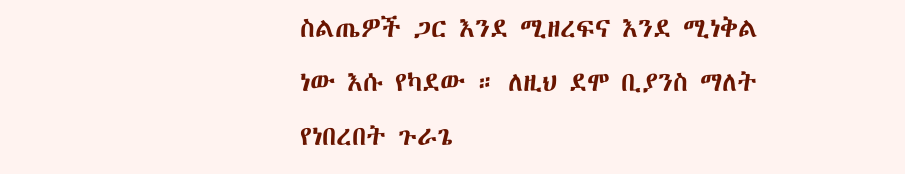ስልጤዎች ጋር እንደ ሚዘረፍና እንደ ሚነቅል ነው እሱ የካደው ። ለዚህ ደሞ ቢያንስ ማለት የነበረበት ጉራጌ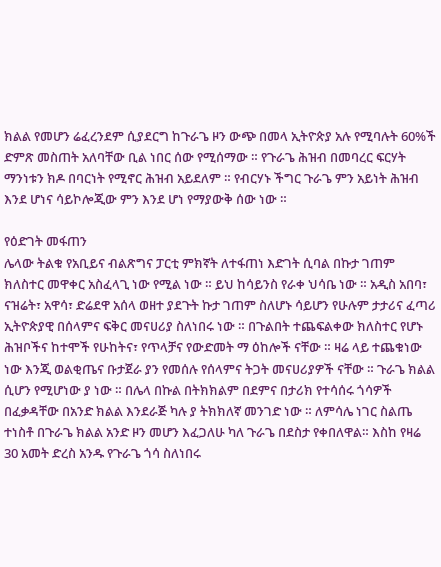ክልል የመሆን ሬፈረንደም ሲያደርግ ከጉራጌ ዞን ውጭ በመላ ኢትዮጵያ አሉ የሚባሉት 60%ች ድምጽ መስጠት አለባቸው ቢል ነበር ሰው የሚሰማው ። የጉራጌ ሕዝብ በመባረር ፍርሃት ማንነቱን ክዶ በባርነት የሚኖር ሕዝብ አይደለም ። የብርሃኑ ችግር ጉራጌ ምን አይነት ሕዝብ እንደ ሆነና ሳይኮሎጂው ምን እንደ ሆነ የማያውቅ ሰው ነው ።

የዕድገት መፋጠን
ሌላው ትልቁ የአቢይና ብልጽግና ፓርቲ ምክኛት ለተፋጠነ እድገት ሲባል በኩታ ገጠም ክለስተር መዋቀር አስፈላጊ ነው የሚል ነው ። ይህ ከሳይንስ የራቀ ህሳቤ ነው ። አዲስ አበባ፣ ናዝሬት፣ አዋሳ፣ ድሬደዋ አሰላ ወዘተ ያደጉት ኩታ ገጠም ስለሆኑ ሳይሆን የሁሉም ታታሪና ፈጣሪ ኢትዮጵያዊ በሰላምና ፍቅር መናሀሪያ ስለነበሩ ነው ። በጉልበት ተጨፍልቀው ክለስተር የሆኑ ሕዝቦችና ከተሞች የሁከትና፣ የጥላቻና የውድመት ማ ዕከሎች ናቸው ። ዛሬ ላይ ተጨቁነው ነው እንጂ ወልቂጤና ቡታጀራ ያን የመሰሉ የሰላምና ትጋት መናሀሪያዎች ናቸው ። ጉራጌ ክልል ሲሆን የሚሆነው ያ ነው ። በሌላ በኩል በትክክልም በደምና በታሪክ የተሳሰሩ ጎሳዎች በፈቃዳቸው በአንድ ክልል እንደራጅ ካሉ ያ ትክክለኛ መንገድ ነው ። ለምሳሌ ነገር ስልጤ ተነስቶ በጉራጌ ክልል አንድ ዞን መሆን እፈጋለሁ ካለ ጉራጌ በደስታ የቀበለዋል። እስከ የዛሬ 30 አመት ድረስ አንዱ የጉራጌ ጎሳ ስለነበሩ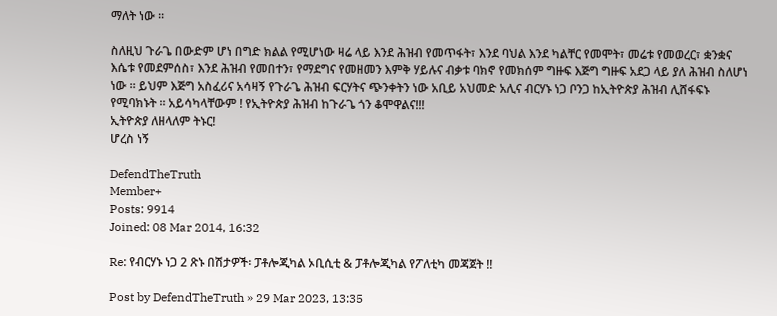ማለት ነው ።

ስለዚህ ጉራጌ በውድም ሆነ በግድ ክልል የሚሆነው ዛሬ ላይ እንደ ሕዝብ የመጥፋት፣ እንደ ባህል እንደ ካልቸር የመሞት፣ መሬቱ የመወረር፣ ቋንቋና እሴቱ የመደምሰስ፣ እንደ ሕዝብ የመበተን፣ የማደግና የመዘመን እምቅ ሃይሉና ብቃቱ ባክኖ የመክሰም ግዙፍ እጅግ ግዙፍ አደጋ ላይ ያለ ሕዝብ ስለሆነ ነው ። ይህም እጅግ አስፈሪና አሳዛኝ የጉራጌ ሕዝብ ፍርሃትና ጭንቀትን ነው አቢይ አህመድ አሊና ብርሃኑ ነጋ ቦንጋ ከኢትዮጵያ ሕዝብ ሊሸፋፍኑ የሚባክኑት ። አይሳካላቸውም ! የኢትዮጵያ ሕዝብ ከጉራጌ ጎን ቆሞዋልና!!!
ኢትዮጵያ ለዘላለም ትኑር!
ሆረስ ነኝ

DefendTheTruth
Member+
Posts: 9914
Joined: 08 Mar 2014, 16:32

Re: የብርሃኑ ነጋ 2 ጽኑ በሽታዎች፡ ፓቶሎጂካል ኦቢሲቲ & ፓቶሎጂካል የፖለቲካ መጃጀት !!

Post by DefendTheTruth » 29 Mar 2023, 13:35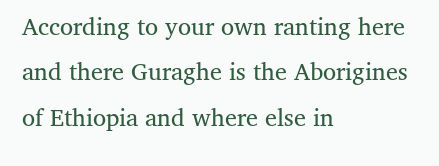According to your own ranting here and there Guraghe is the Aborigines of Ethiopia and where else in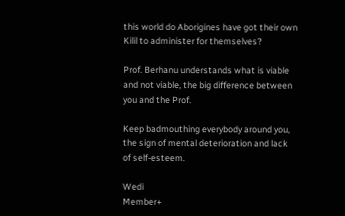this world do Aborigines have got their own Kilil to administer for themselves?

Prof. Berhanu understands what is viable and not viable, the big difference between you and the Prof.

Keep badmouthing everybody around you, the sign of mental deterioration and lack of self-esteem.

Wedi
Member+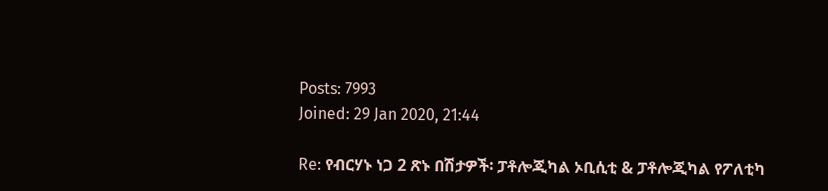Posts: 7993
Joined: 29 Jan 2020, 21:44

Re: የብርሃኑ ነጋ 2 ጽኑ በሽታዎች፡ ፓቶሎጂካል ኦቢሲቲ & ፓቶሎጂካል የፖለቲካ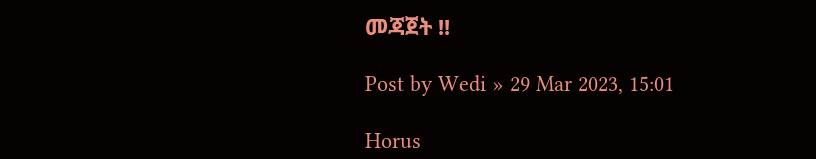መጃጀት !!

Post by Wedi » 29 Mar 2023, 15:01

Horus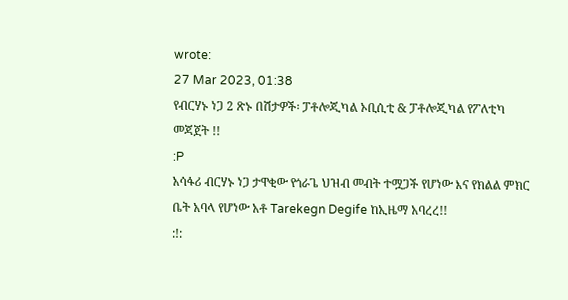wrote:
27 Mar 2023, 01:38
የብርሃኑ ነጋ 2 ጽኑ በሽታዎች፡ ፓቶሎጂካል ኦቢሲቲ & ፓቶሎጂካል የፖለቲካ መጃጀት !!
:P
አሳፋሪ ብርሃኑ ነጋ ታዋቂው የጎራጌ ህዝብ መብት ተሟጋች የሆነው እና የክልል ምክር ቤት አባላ የሆነው አቶ Tarekegn Degife ከኢዜማ አባረረ!!
:!: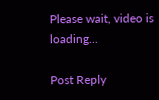Please wait, video is loading...

Post Reply